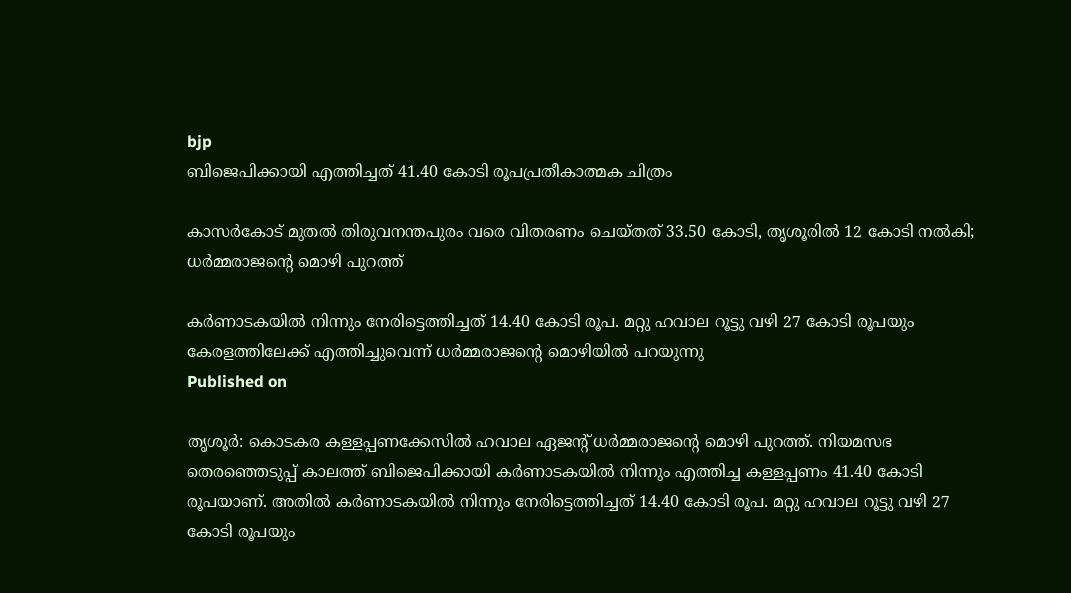bjp
ബിജെപിക്കായി എത്തിച്ചത് 41.40 കോടി രൂപപ്രതീകാത്മക ചിത്രം

കാസര്‍കോട് മുതല്‍ തിരുവനന്തപുരം വരെ വിതരണം ചെയ്തത് 33.50 കോടി, തൃശൂരില്‍ 12 കോടി നല്‍കി; ധര്‍മ്മരാജന്റെ മൊഴി പുറത്ത്

കര്‍ണാടകയില്‍ നിന്നും നേരിട്ടെത്തിച്ചത് 14.40 കോടി രൂപ. മറ്റു ഹവാല റൂട്ടു വഴി 27 കോടി രൂപയും കേരളത്തിലേക്ക് എത്തിച്ചുവെന്ന് ധര്‍മ്മരാജന്റെ മൊഴിയില്‍ പറയുന്നു
Published on

തൃശൂര്‍: കൊടകര കള്ളപ്പണക്കേസില്‍ ഹവാല ഏജന്റ് ധര്‍മ്മരാജന്റെ മൊഴി പുറത്ത്. നിയമസഭ തെരഞ്ഞെടുപ്പ് കാലത്ത് ബിജെപിക്കായി കര്‍ണാടകയില്‍ നിന്നും എത്തിച്ച കള്ളപ്പണം 41.40 കോടി രൂപയാണ്. അതില്‍ കര്‍ണാടകയില്‍ നിന്നും നേരിട്ടെത്തിച്ചത് 14.40 കോടി രൂപ. മറ്റു ഹവാല റൂട്ടു വഴി 27 കോടി രൂപയും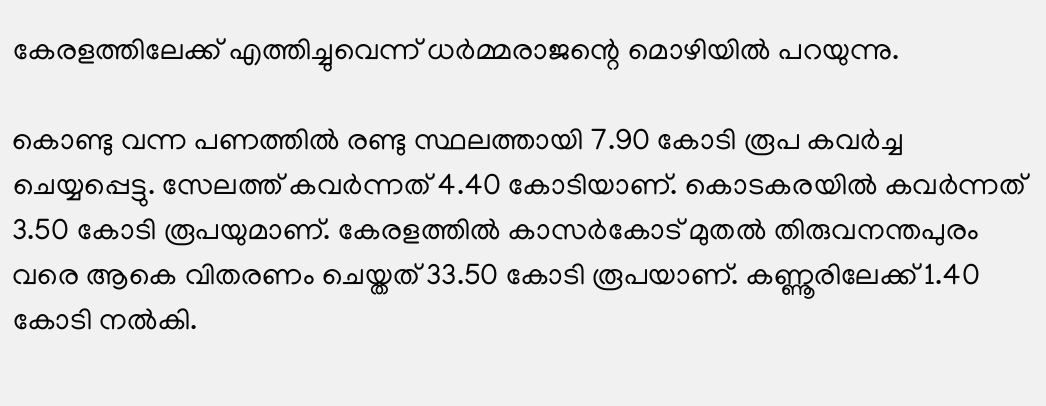കേരളത്തിലേക്ക് എത്തിച്ചുവെന്ന് ധര്‍മ്മരാജന്റെ മൊഴിയില്‍ പറയുന്നു.

കൊണ്ടു വന്ന പണത്തില്‍ രണ്ടു സ്ഥലത്തായി 7.90 കോടി രൂപ കവര്‍ച്ച ചെയ്യപ്പെട്ടു. സേലത്ത് കവര്‍ന്നത് 4.40 കോടിയാണ്. കൊടകരയില്‍ കവര്‍ന്നത് 3.50 കോടി രൂപയുമാണ്. കേരളത്തില്‍ കാസര്‍കോട് മുതല്‍ തിരുവനന്തപുരം വരെ ആകെ വിതരണം ചെയ്തത് 33.50 കോടി രൂപയാണ്. കണ്ണൂരിലേക്ക് 1.40 കോടി നല്‍കി.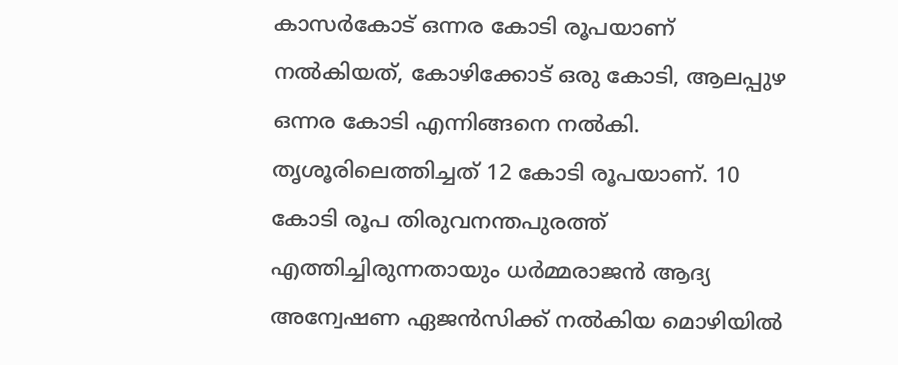കാസര്‍കോട് ഒന്നര കോടി രൂപയാണ് നല്‍കിയത്, കോഴിക്കോട് ഒരു കോടി, ആലപ്പുഴ ഒന്നര കോടി എന്നിങ്ങനെ നല്‍കി. തൃശൂരിലെത്തിച്ചത് 12 കോടി രൂപയാണ്. 10 കോടി രൂപ തിരുവനന്തപുരത്ത് എത്തിച്ചിരുന്നതായും ധര്‍മ്മരാജന്‍ ആദ്യ അന്വേഷണ ഏജന്‍സിക്ക് നല്‍കിയ മൊഴിയില്‍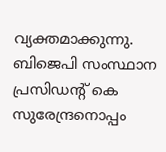വ്യക്തമാക്കുന്നു. ബിജെപി സംസ്ഥാന പ്രസിഡന്റ് കെ സുരേന്ദ്രനൊപ്പം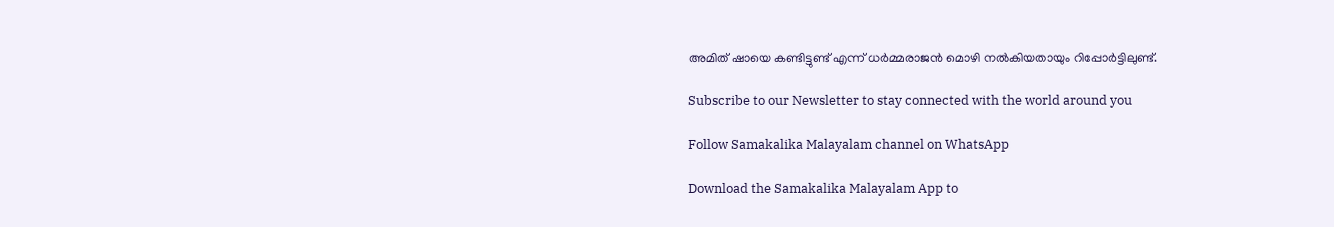അമിത് ഷായെ കണ്ടിട്ടുണ്ട് എന്ന് ധര്‍മ്മരാജന്‍ മൊഴി നല്‍കിയതായും റിപ്പോര്‍ട്ടിലുണ്ട്.

Subscribe to our Newsletter to stay connected with the world around you

Follow Samakalika Malayalam channel on WhatsApp

Download the Samakalika Malayalam App to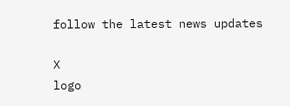follow the latest news updates

X
logo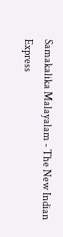Samakalika Malayalam - The New Indian Express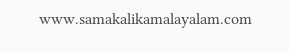www.samakalikamalayalam.com